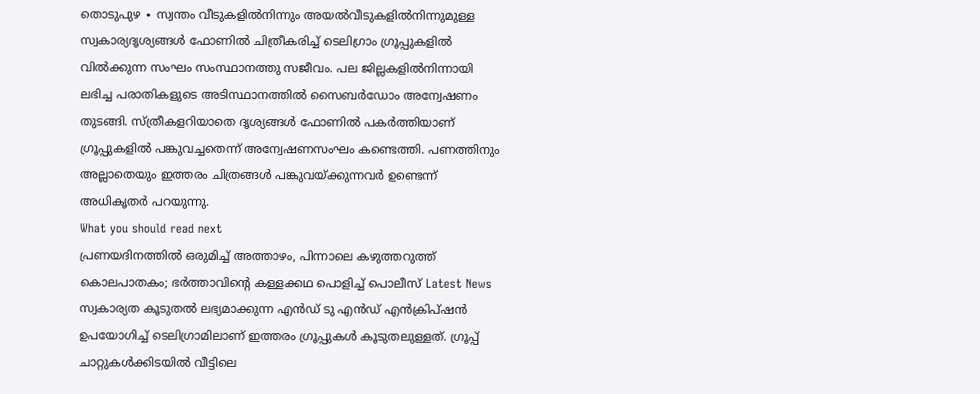തൊടുപുഴ ∙ സ്വന്തം വീടുകളിൽനിന്നും അയൽവീടുകളിൽനിന്നുമുള്ള സ്വകാര്യദൃശ്യങ്ങൾ ഫോണിൽ ചിത്രീകരിച്ച് ടെലിഗ്രാം ഗ്രൂപ്പുകളിൽ വിൽക്കുന്ന സംഘം സംസ്ഥാനത്തു സജീവം. പല ജില്ലകളിൽനിന്നായി ലഭിച്ച പരാതികളുടെ അടിസ്ഥാനത്തിൽ സൈബർഡോം അന്വേഷണം തുടങ്ങി. സ്ത്രീകളറിയാതെ ദൃശ്യങ്ങൾ ഫോണിൽ പകർത്തിയാണ് ഗ്രൂപ്പുകളിൽ പങ്കുവച്ചതെന്ന് അന്വേഷണസംഘം കണ്ടെത്തി. പണത്തിനും അല്ലാതെയും ഇത്തരം ചിത്രങ്ങൾ പങ്കുവയ്ക്കുന്നവർ ഉണ്ടെന്ന് അധികൃതർ പറയുന്നു.
What you should read next
പ്രണയദിനത്തിൽ ഒരുമിച്ച് അത്താഴം, പിന്നാലെ കഴുത്തറുത്ത് കൊലപാതകം; ഭർത്താവിന്റെ കള്ളക്കഥ പൊളിച്ച് പൊലീസ് Latest News
സ്വകാര്യത കൂടുതൽ ലഭ്യമാക്കുന്ന എൻഡ് ടു എൻഡ് എൻക്രിപ്ഷൻ ഉപയോഗിച്ച് ടെലിഗ്രാമിലാണ് ഇത്തരം ഗ്രൂപ്പുകൾ കൂടുതലുള്ളത്. ഗ്രൂപ്പ് ചാറ്റുകൾക്കിടയിൽ വീട്ടിലെ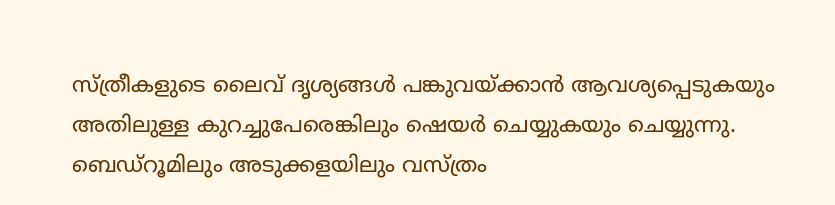സ്ത്രീകളുടെ ലൈവ് ദൃശ്യങ്ങൾ പങ്കുവയ്ക്കാൻ ആവശ്യപ്പെടുകയും അതിലുള്ള കുറച്ചുപേരെങ്കിലും ഷെയർ ചെയ്യുകയും ചെയ്യുന്നു. ബെഡ്റൂമിലും അടുക്കളയിലും വസ്ത്രം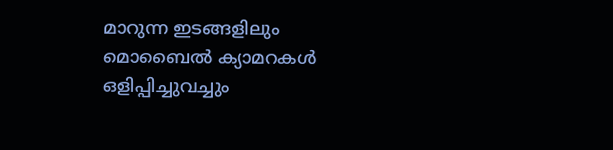മാറുന്ന ഇടങ്ങളിലും മൊബൈൽ ക്യാമറകൾ ഒളിപ്പിച്ചുവച്ചും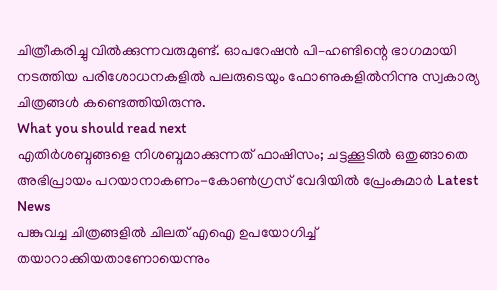ചിത്രീകരിച്ചു വിൽക്കുന്നവരുമുണ്ട്. ഓപറേഷൻ പി–ഹണ്ടിന്റെ ഭാഗമായി നടത്തിയ പരിശോധനകളിൽ പലരുടെയും ഫോണുകളിൽനിന്നു സ്വകാര്യ ചിത്രങ്ങൾ കണ്ടെത്തിയിരുന്നു.
What you should read next
എതിർശബ്ദങ്ങളെ നിശബ്ദമാക്കുന്നത് ഫാഷിസം; ചട്ടക്കൂടിൽ ഒതുങ്ങാതെ അഭിപ്രായം പറയാനാകണം-കോൺഗ്രസ് വേദിയിൽ പ്രേംകുമാർ Latest News
പങ്കുവച്ച ചിത്രങ്ങളിൽ ചിലത് എഐ ഉപയോഗിച്ച് തയാറാക്കിയതാണോയെന്നും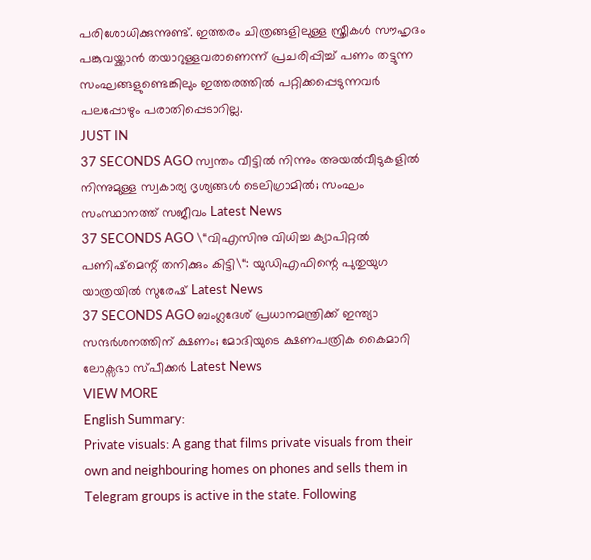പരിശോധിക്കുന്നുണ്ട്. ഇത്തരം ചിത്രങ്ങളിലുള്ള സ്ത്രീകൾ സൗഹൃദം പങ്കുവയ്ക്കാൻ തയാറുള്ളവരാണെന്ന് പ്രചരിപ്പിച്ച് പണം തട്ടുന്ന സംഘങ്ങളുണ്ടെങ്കിലും ഇത്തരത്തിൽ പറ്റിക്കപ്പെടുന്നവർ പലപ്പോഴും പരാതിപ്പെടാറില്ല.
JUST IN
37 SECONDS AGO സ്വന്തം വീട്ടിൽ നിന്നും അയൽവീടുകളിൽ നിന്നുമുള്ള സ്വകാര്യ ദൃശ്യങ്ങൾ ടെലിഗ്രാമിൽ; സംഘം സംസ്ഥാനത്ത് സജീവം Latest News
37 SECONDS AGO \“വിഎസിനു വിധിച്ച ക്യാപിറ്റൽ പണിഷ്മെന്റ് തനിക്കും കിട്ടി\“: യുഡിഎഫിന്റെ പുതുയുഗ യാത്രയിൽ സുരേഷ് Latest News
37 SECONDS AGO ബംഗ്ലദേശ് പ്രധാനമന്ത്രിക്ക് ഇന്ത്യാ സന്ദർശനത്തിന് ക്ഷണം; മോദിയുടെ ക്ഷണപത്രിക കൈമാറി ലോക്സഭാ സ്പീക്കർ Latest News
VIEW MORE
English Summary:
Private visuals: A gang that films private visuals from their own and neighbouring homes on phones and sells them in Telegram groups is active in the state. Following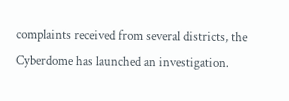complaints received from several districts, the Cyberdome has launched an investigation.